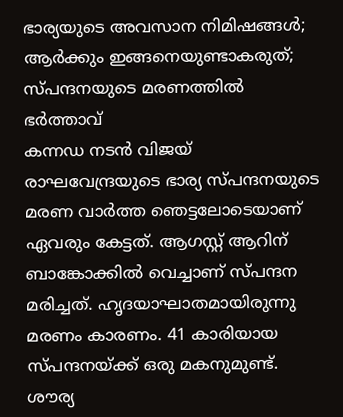ഭാര്യയുടെ അവസാന നിമിഷങ്ങൾ; ആർക്കും ഇങ്ങനെയുണ്ടാകരുത്; സ്പന്ദനയുടെ മരണത്തിൽ ഭർത്താവ്
കന്നഡ നടൻ വിജയ് രാഘവേന്ദ്രയുടെ ഭാര്യ സ്പന്ദനയുടെ മരണ വാർത്ത ഞെട്ടലോടെയാണ് ഏവരും കേട്ടത്. ആഗസ്റ്റ് ആറിന് ബാങ്കോക്കിൽ വെച്ചാണ് സ്പന്ദന മരിച്ചത്. ഹൃദയാഘാതമായിരുന്നു മരണം കാരണം. 41 കാരിയായ സ്പന്ദനയ്ക്ക് ഒരു മകനുമുണ്ട്. ശൗര്യ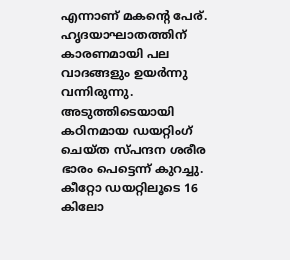എന്നാണ് മകന്റെ പേര്. ഹൃദയാഘാതത്തിന് കാരണമായി പല വാദങ്ങളും ഉയർന്നു വന്നിരുന്നു. അടുത്തിടെയായി കഠിനമായ ഡയറ്റിംഗ് ചെയ്ത സ്പന്ദന ശരീര ഭാരം പെട്ടെന്ന് കുറച്ചു. കീറ്റോ ഡയറ്റിലൂടെ 16 കിലോ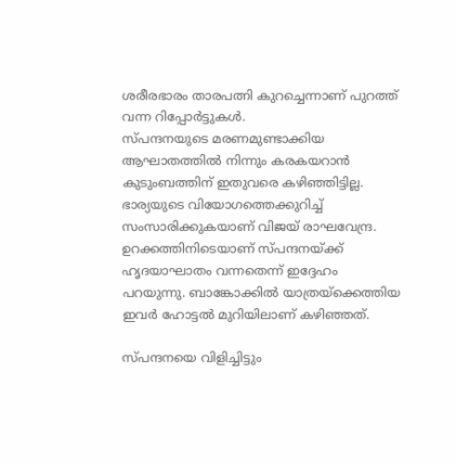ശരീരഭാരം താരപത്നി കുറച്ചെന്നാണ് പുറത്ത് വന്ന റിപ്പോർട്ടുകൾ.
സ്പന്ദനയുടെ മരണമുണ്ടാക്കിയ ആഘാതത്തിൽ നിന്നും കരകയറാൻ കുടുംബത്തിന് ഇതുവരെ കഴിഞ്ഞിട്ടില്ല. ഭാര്യയുടെ വിയോഗത്തെക്കുറിച്ച് സംസാരിക്കുകയാണ് വിജയ് രാഘവേന്ദ്ര. ഉറക്കത്തിനിടെയാണ് സ്പന്ദനയ്ക്ക് ഹൃദയാഘാതം വന്നതെന്ന് ഇദ്ദേഹം പറയുന്നു. ബാങ്കോക്കിൽ യാത്രയ്ക്കെത്തിയ ഇവർ ഹോട്ടൽ മുറിയിലാണ് കഴിഞ്ഞത്.

സ്പന്ദനയെ വിളിച്ചിട്ടും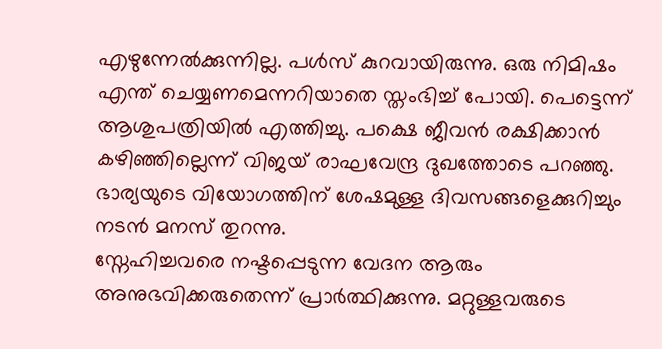എഴുന്നേൽക്കുന്നില്ല. പൾസ് കുറവായിരുന്നു. ഒരു നിമിഷം എന്ത് ചെയ്യണമെന്നറിയാതെ സ്തംഭിച്ച് പോയി. പെട്ടെന്ന് ആശുപത്രിയിൽ എത്തിച്ചു. പക്ഷെ ജീവൻ രക്ഷിക്കാൻ കഴിഞ്ഞില്ലെന്ന് വിജയ് രാഘവേന്ദ്ര ദുഖത്തോടെ പറഞ്ഞു. ഭാര്യയുടെ വിയോഗത്തിന് ശേഷമുള്ള ദിവസങ്ങളെക്കുറിച്ചും നടൻ മനസ് തുറന്നു.
സ്നേഹിച്ചവരെ നഷ്ടപ്പെടുന്ന വേദന ആരും അനുഭവിക്കരുതെന്ന് പ്രാർത്ഥിക്കുന്നു. മറ്റുള്ളവരുടെ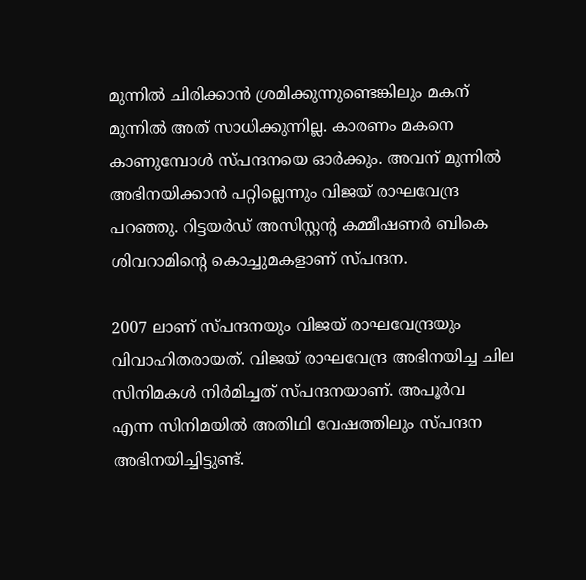മുന്നിൽ ചിരിക്കാൻ ശ്രമിക്കുന്നുണ്ടെങ്കിലും മകന് മുന്നിൽ അത് സാധിക്കുന്നില്ല. കാരണം മകനെ കാണുമ്പോൾ സ്പന്ദനയെ ഓർക്കും. അവന് മുന്നിൽ അഭിനയിക്കാൻ പറ്റില്ലെന്നും വിജയ് രാഘവേന്ദ്ര പറഞ്ഞു. റിട്ടയർഡ് അസിസ്റ്റന്റ കമ്മീഷണർ ബികെ ശിവറാമിന്റെ കൊച്ചുമകളാണ് സ്പന്ദന.

2007 ലാണ് സ്പന്ദനയും വിജയ് രാഘവേന്ദ്രയും വിവാഹിതരായത്. വിജയ് രാഘവേന്ദ്ര അഭിനയിച്ച ചില സിനിമകൾ നിർമിച്ചത് സ്പന്ദനയാണ്. അപൂർവ
എന്ന സിനിമയിൽ അതിഥി വേഷത്തിലും സ്പന്ദന അഭിനയിച്ചിട്ടുണ്ട്.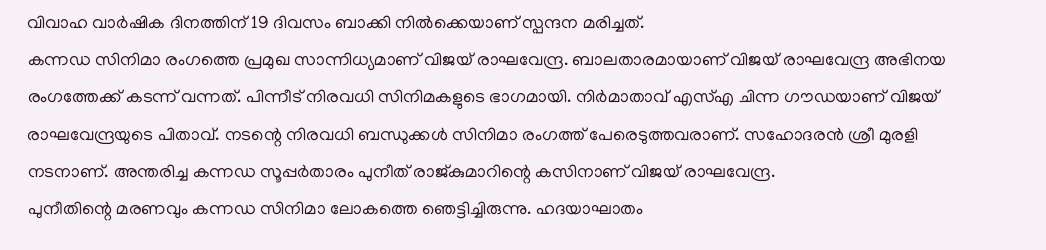വിവാഹ വാർഷിക ദിനത്തിന് 19 ദിവസം ബാക്കി നിൽക്കെയാണ് സ്പന്ദന മരിച്ചത്.
കന്നഡ സിനിമാ രംഗത്തെ പ്രമുഖ സാന്നിധ്യമാണ് വിജയ് രാഘവേന്ദ്ര. ബാലതാരമായാണ് വിജയ് രാഘവേന്ദ്ര അഭിനയ രംഗത്തേക്ക് കടന്ന് വന്നത്. പിന്നീട് നിരവധി സിനിമകളുടെ ഭാഗമായി. നിർമാതാവ് എസ്എ ചിന്ന ഗൗഡയാണ് വിജയ് രാഘവേന്ദ്രയുടെ പിതാവ്. നടന്റെ നിരവധി ബന്ധുക്കൾ സിനിമാ രംഗത്ത് പേരെടുത്തവരാണ്. സഹോദരൻ ശ്രീ മുരളി നടനാണ്. അന്തരിച്ച കന്നഡ സൂപ്പർതാരം പുനീത് രാജ്കുമാറിന്റെ കസിനാണ് വിജയ് രാഘവേന്ദ്ര.
പുനീതിന്റെ മരണവും കന്നഡ സിനിമാ ലോകത്തെ ഞെട്ടിച്ചിരുന്നു. ഹദയാഘാതം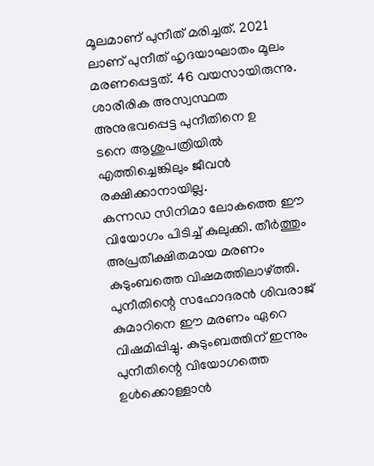മൂലമാണ് പുനീത് മരിച്ചത്. 2021 ലാണ് പുനീത് ഹൃദയാഘാതം മൂലം മരണപ്പെട്ടത്. 46 വയസായിരുന്നു. ശാരീരിക അസ്വസ്ഥത അനുഭവപ്പെട്ട പുനീതിനെ ഉ
ടനെ ആശുപത്രിയിൽ എത്തിച്ചെങ്കിലും ജീവൻ രക്ഷിക്കാനായില്ല.
കന്നഡ സിനിമാ ലോകത്തെ ഈ വിയോഗം പിടിച്ച് കുലുക്കി. തീർത്തും അപ്രതീക്ഷിതമായ മരണം കുടുംബത്തെ വിഷമത്തിലാഴ്ത്തി. പുനീതിന്റെ സഹോദരൻ ശിവരാജ് കുമാറിനെ ഈ മരണം ഏറെ വിഷമിപ്പിച്ചു. കുടുംബത്തിന് ഇന്നും പുനീതിന്റെ വിയോഗത്തെ ഉൾക്കൊള്ളാൻ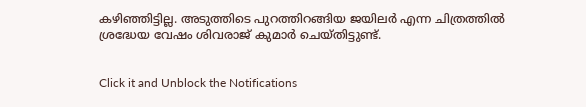കഴിഞ്ഞിട്ടില്ല. അടുത്തിടെ പുറത്തിറങ്ങിയ ജയിലർ എന്ന ചിത്രത്തിൽ ശ്രദ്ധേയ വേഷം ശിവരാജ് കുമാർ ചെയ്തിട്ടുണ്ട്.


Click it and Unblock the Notifications